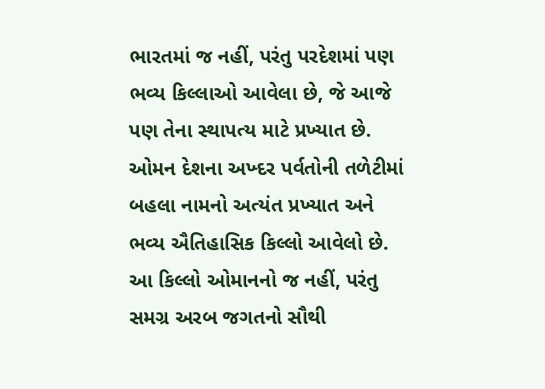ભારતમાં જ નહીં, પરંતુ પરદેશમાં પણ ભવ્ય કિલ્લાઓ આવેલા છે, જે આજે પણ તેના સ્થાપત્ય માટે પ્રખ્યાત છે. ઓમન દેશના અખ્દર પર્વતોની તળેટીમાં બહલા નામનો અત્યંત પ્રખ્યાત અને ભવ્ય ઐતિહાસિક કિલ્લો આવેલો છે. આ કિલ્લો ઓમાનનો જ નહીં, પરંતુ સમગ્ર અરબ જગતનો સૌથી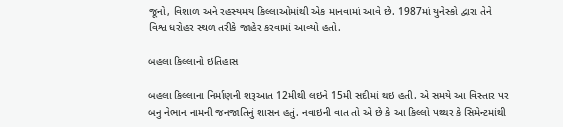જૂનો, વિશાળ અને રહસ્યમય કિલ્લાઓમાંથી એક માનવામાં આવે છે. 1987માં યુનેસ્કો દ્વારા તેને વિશ્વ ધરોહર સ્થળ તરીકે જાહેર કરવામાં આવ્યો હતો.

બહલા કિલ્લાનો ઇતિહાસ

બહલા કિલ્લાના નિર્માણની શરૂઆત 12મીથી લઇને 15મી સદીમાં થઇ હતી. એ સમયે આ વિસ્તાર પર બનુ નેભાન નામની જનજાતિનું શાસન હતું. નવાઇની વાત તો એ છે કે આ કિલ્લો પથ્થર કે સિમેન્ટમાંથી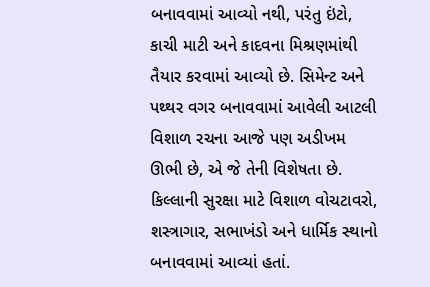બનાવવામાં આવ્યો નથી, પરંતુ ઇંટો, કાચી માટી અને કાદવના મિશ્રણમાંથી તૈયાર કરવામાં આવ્યો છે. સિમેન્ટ અને પથ્થર વગર બનાવવામાં આવેલી આટલી વિશાળ રચના આજે પણ અડીખમ ઊભી છે, એ જે તેની વિશેષતા છે. કિલ્લાની સુરક્ષા માટે વિશાળ વોચટાવરો, શસ્ત્રાગાર, સભાખંડો અને ધાર્મિક સ્થાનો બનાવવામાં આવ્યાં હતાં.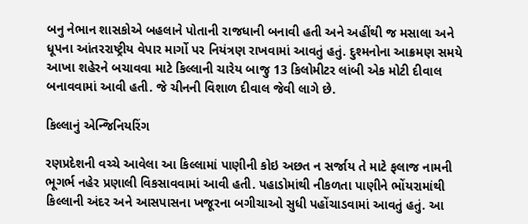બનુ નેભાન શાસકોએ બહલાને પોતાની રાજધાની બનાવી હતી અને અહીંથી જ મસાલા અને ધૂપના આંતરરાષ્ટ્રીય વેપાર માર્ગો પર નિયંત્રણ રાખવામાં આવતું હતું. દુશ્મનોના આક્રમણ સમયે આખા શહેરને બચાવવા માટે કિલ્લાની ચારેય બાજુ 13 કિલોમીટર લાંબી એક મોટી દીવાલ બનાવવામાં આવી હતી. જે ચીનની વિશાળ દીવાલ જેવી લાગે છે.

કિલ્લાનું એન્જિનિયરિંગ

રણપ્રદેશની વચ્ચે આવેલા આ કિલ્લામાં પાણીની કોઇ અછત ન સર્જાય તે માટે ફલાજ નામની ભૂગર્ભ નહેર પ્રણાલી વિકસાવવામાં આવી હતી. પહાડોમાંથી નીકળતા પાણીને ભોંયરામાંથી કિલ્લાની અંદર અને આસપાસના ખજૂરના બગીચાઓ સુધી પહોંચાડવામાં આવતું હતું. આ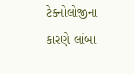ટેક્નોલોજીના કારણે લાંબા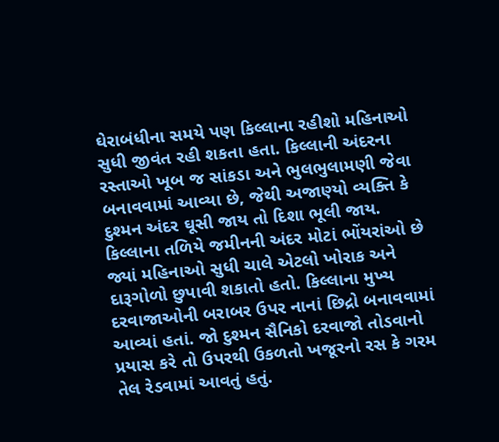ઘેરાબંધીના સમયે પણ કિલ્લાના રહીશો મહિનાઓ સુધી જીવંત રહી શકતા હતા. કિલ્લાની અંદરના રસ્તાઓ ખૂબ જ સાંકડા અને ભુલભુલામણી જેવા બનાવવામાં આવ્યા છે, જેથી અજાણ્યો વ્યક્તિ કે દુશ્મન અંદર ઘૂસી જાય તો દિશા ભૂલી જાય. કિલ્લાના તળિયે જમીનની અંદર મોટાં ભોંયરાંઓ છે જ્યાં મહિનાઓ સુધી ચાલે એટલો ખોરાક અને દારૂગોળો છુપાવી શકાતો હતો. કિલ્લાના મુખ્ય દરવાજાઓની બરાબર ઉપર નાનાં છિદ્રો બનાવવામાં આવ્યાં હતાં. જો દુશ્મન સૈનિકો દરવાજો તોડવાનો પ્રયાસ કરે તો ઉપરથી ઉકળતો ખજૂરનો રસ કે ગરમ તેલ રેડવામાં આવતું હતું.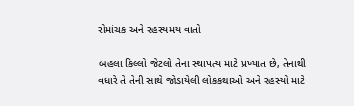રોમાંચક અને રહસ્યમય વાતો

બહલા કિલ્લો જેટલો તેના સ્થાપત્ય માટે પ્રખ્યાત છે, તેનાથી વધારે તે તેની સાથે જોડાયેલી લોકકથાઓ અને રહસ્યો માટે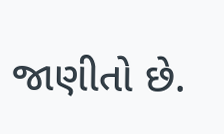જાણીતો છે.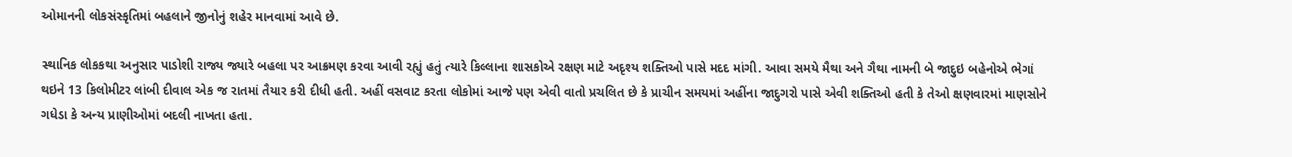ઓમાનની લોકસંસ્કૃતિમાં બહલાને જીનોનું શહેર માનવામાં આવે છે.

સ્થાનિક લોકકથા અનુસાર પાડોશી રાજ્ય જ્યારે બહલા પર આક્રમણ કરવા આવી રહ્યું હતું ત્યારે કિલ્લાના શાસકોએ રક્ષણ માટે અદૃશ્ય શક્તિઓ પાસે મદદ માંગી. આવા સમયે મૈથા અને ગૈથા નામની બે જાદુઇ બહેનોએ ભેગાં થઇને 13 કિલોમીટર લાંબી દીવાલ એક જ રાતમાં તૈયાર કરી દીધી હતી. અહીં વસવાટ કરતા લોકોમાં આજે પણ એવી વાતો પ્રચલિત છે કે પ્રાચીન સમયમાં અહીંના જાદુગરો પાસે એવી શક્તિઓ હતી કે તેઓ ક્ષણવારમાં માણસોને ગધેડા કે અન્ય પ્રાણીઓમાં બદલી નાખતા હતા.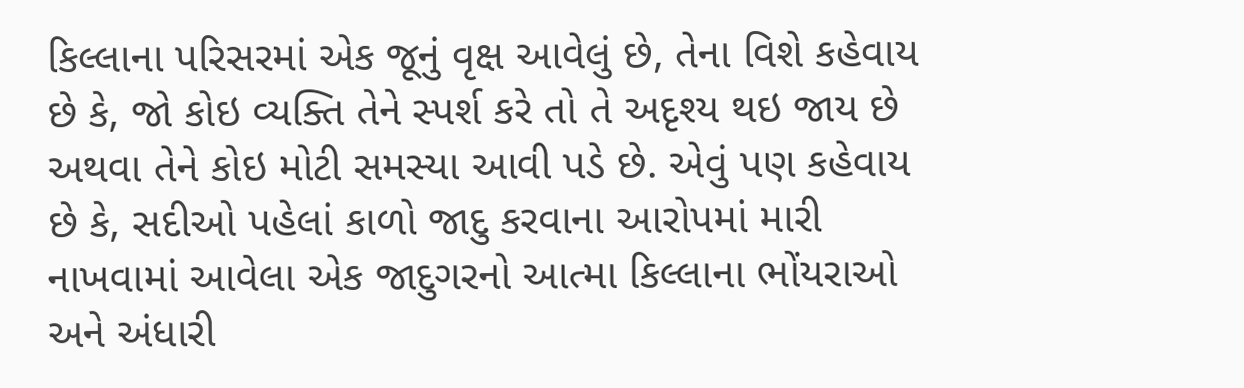કિલ્લાના પરિસરમાં એક જૂનું વૃક્ષ આવેલું છે, તેના વિશે કહેવાય છે કે, જો કોઇ વ્યક્તિ તેને સ્પર્શ કરે તો તે અદૃશ્ય થઇ જાય છે અથવા તેને કોઇ મોટી સમસ્યા આવી પડે છે. એવું પણ કહેવાય છે કે, સદીઓ પહેલાં કાળો જાદુ કરવાના આરોપમાં મારી નાખવામાં આવેલા એક જાદુગરનો આત્મા કિલ્લાના ભોંયરાઓ અને અંધારી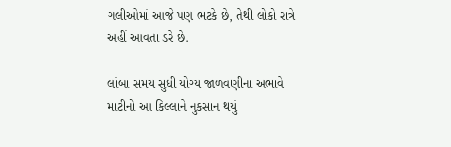ગલીઓમાં આજે પણ ભટકે છે, તેથી લોકો રાત્રે અહીં આવતા ડરે છે.

લાંબા સમય સુધી યોગ્ય જાળવણીના અભાવે માટીનો આ કિલ્લાને નુકસાન થયું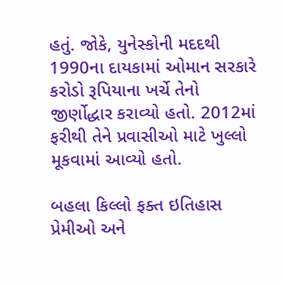હતું. જોકે, યુનેસ્કોની મદદથી 1990ના દાયકામાં ઓમાન સરકારે કરોડો રૂપિયાના ખર્ચે તેનો જીર્ણોદ્ધાર કરાવ્યો હતો. 2012માં ફરીથી તેને પ્રવાસીઓ માટે ખુલ્લો મૂકવામાં આવ્યો હતો.

બહલા કિલ્લો ફક્ત ઇતિહાસ પ્રેમીઓ અને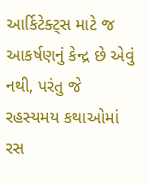આર્કિટેક્ટ્સ માટે જ આકર્ષણનું કેન્દ્ર છે એવું નથી, પરંતુ જે રહસ્યમય કથાઓમાં રસ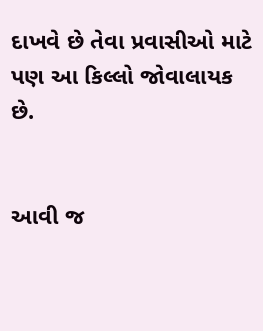દાખવે છે તેવા પ્રવાસીઓ માટે પણ આ કિલ્લો જોવાલાયક છે.


આવી જ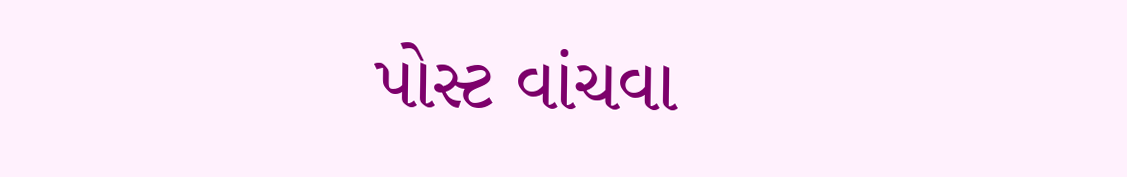પોસ્ટ વાંચવા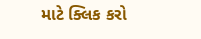માટે ક્લિક કરો